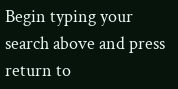Begin typing your search above and press return to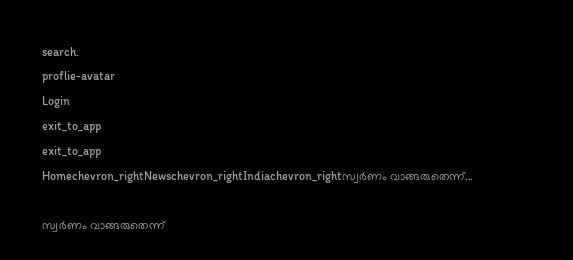search.
proflie-avatar
Login
exit_to_app
exit_to_app
Homechevron_rightNewschevron_rightIndiachevron_rightസ്വർണം വാങ്ങരുതെന്ന്...

സ്വർണം വാങ്ങരുതെന്ന്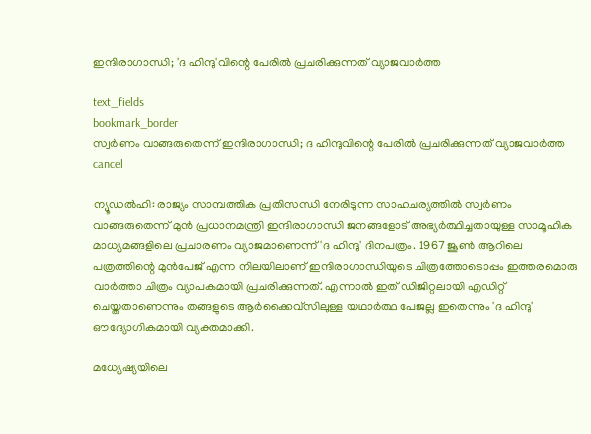ഇന്ദിരാഗാന്ധി; 'ദ ഹിന്ദു'വിന്റെ പേരിൽ പ്രചരിക്കുന്നത് വ്യാജവാർത്ത

text_fields
bookmark_border
സ്വർണം വാങ്ങരുതെന്ന് ഇന്ദിരാഗാന്ധി; ദ ഹിന്ദുവിന്റെ പേരിൽ പ്രചരിക്കുന്നത് വ്യാജവാർത്ത
cancel

ന്യൂഡൽഹി: രാജ്യം സാമ്പത്തിക പ്രതിസന്ധി നേരിടുന്ന സാഹചര്യത്തിൽ സ്വർണം വാങ്ങരുതെന്ന് മുൻ പ്രധാനമന്ത്രി ഇന്ദിരാഗാന്ധി ജനങ്ങളോട് അഭ്യർത്ഥിച്ചതായുള്ള സാമൂഹിക മാധ്യമങ്ങളിലെ പ്രചാരണം വ്യാജമാണെന്ന് 'ദ ഹിന്ദു' ദിനപത്രം. 1967 ജൂൺ ആറിലെ പത്രത്തിന്റെ മുൻപേജ് എന്ന നിലയിലാണ് ഇന്ദിരാഗാന്ധിയുടെ ചിത്രത്തോടൊപ്പം ഇത്തരമൊരു വാർത്താ ചിത്രം വ്യാപകമായി പ്രചരിക്കുന്നത്. എന്നാൽ ഇത് ഡിജിറ്റലായി എഡിറ്റ് ചെയ്തതാണെന്നും തങ്ങളുടെ ആർക്കൈവ്സിലുള്ള യഥാർത്ഥ പേജല്ല ഇതെന്നും 'ദ ഹിന്ദു' ഔദ്യോഗികമായി വ്യക്തമാക്കി.

മധ്യേഷ്യയിലെ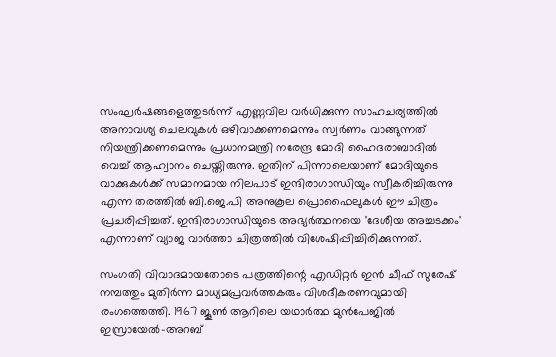സംഘർഷങ്ങളെത്തുടർന്ന് എണ്ണവില വർധിക്കുന്ന സാഹചര്യത്തിൽ അനാവശ്യ ചെലവുകൾ ഒഴിവാക്കണമെന്നും സ്വർണം വാങ്ങുന്നത് നിയന്ത്രിക്കണമെന്നും പ്രധാനമന്ത്രി നരേന്ദ്ര മോദി ഹൈദരാബാദിൽ വെച്ച് ആഹ്വാനം ചെയ്തിരുന്നു. ഇതിന് പിന്നാലെയാണ് മോദിയുടെ വാക്കുകൾക്ക് സമാനമായ നിലപാട് ഇന്ദിരാഗാന്ധിയും സ്വീകരിച്ചിരുന്നു എന്ന തരത്തിൽ ബി.ജെ.പി അനുകൂല പ്രൊഫൈലുകൾ ഈ ചിത്രം പ്രചരിപ്പിച്ചത്. ഇന്ദിരാഗാന്ധിയുടെ അഭ്യർത്ഥനയെ 'ദേശീയ അച്ചടക്കം' എന്നാണ് വ്യാജ വാർത്താ ചിത്രത്തിൽ വിശേഷിപ്പിച്ചിരിക്കുന്നത്.

സംഗതി വിവാദമായതോടെ പത്രത്തിന്റെ എഡിറ്റർ ഇൻ ചീഫ് സുരേഷ് നമ്പത്തും മുതിർന്ന മാധ്യമപ്രവർത്തകരും വിശദീകരണവുമായി രംഗത്തെത്തി. 1967 ജൂൺ ആറിലെ യഥാർത്ഥ മുൻപേജിൽ ഇസ്രായേൽ-അറബ്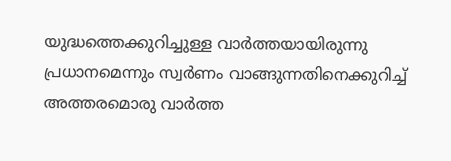യുദ്ധത്തെക്കുറിച്ചുള്ള വാർത്തയായിരുന്നു പ്രധാനമെന്നും സ്വർണം വാങ്ങുന്നതിനെക്കുറിച്ച് അത്തരമൊരു വാർത്ത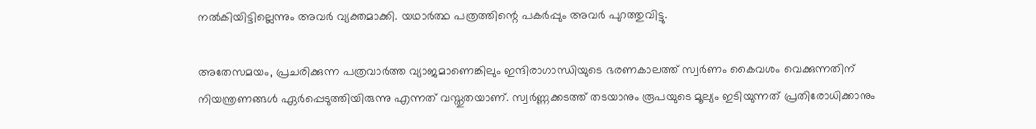നൽകിയിട്ടില്ലെന്നും അവർ വ്യക്തമാക്കി. യഥാർത്ഥ പത്രത്തിന്റെ പകർപ്പും അവർ പുറത്തുവിട്ടു.

അതേസമയം, പ്രചരിക്കുന്ന പത്രവാർത്ത വ്യാജമാണെങ്കിലും ഇന്ദിരാഗാന്ധിയുടെ ഭരണകാലത്ത് സ്വർണം കൈവശം വെക്കുന്നതിന് നിയന്ത്രണങ്ങൾ ഏർപ്പെടുത്തിയിരുന്നു എന്നത് വസ്തുതയാണ്. സ്വർണ്ണക്കടത്ത് തടയാനും രൂപയുടെ മൂല്യം ഇടിയുന്നത് പ്രതിരോധിക്കാനും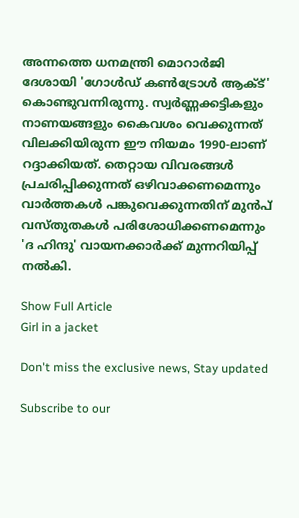അന്നത്തെ ധനമന്ത്രി മൊറാർജി ദേശായി 'ഗോൾഡ് കൺട്രോൾ ആക്ട്' കൊണ്ടുവന്നിരുന്നു. സ്വർണ്ണക്കട്ടികളും നാണയങ്ങളും കൈവശം വെക്കുന്നത് വിലക്കിയിരുന്ന ഈ നിയമം 1990-ലാണ് റദ്ദാക്കിയത്. തെറ്റായ വിവരങ്ങൾ പ്രചരിപ്പിക്കുന്നത് ഒഴിവാക്കണമെന്നും വാർത്തകൾ പങ്കുവെക്കുന്നതിന് മുൻപ് വസ്തുതകൾ പരിശോധിക്കണമെന്നും 'ദ ഹിന്ദു' വായനക്കാർക്ക് മുന്നറിയിപ്പ് നൽകി.

Show Full Article
Girl in a jacket

Don't miss the exclusive news, Stay updated

Subscribe to our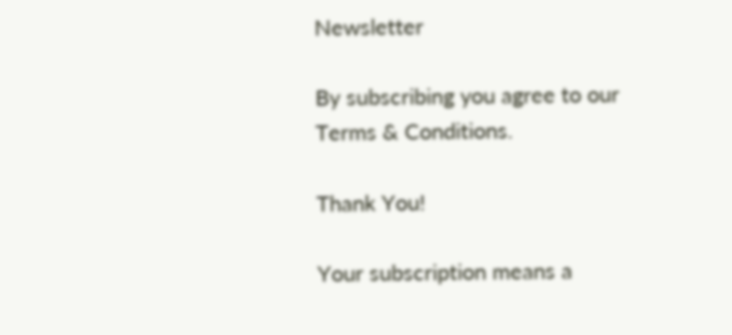Newsletter

By subscribing you agree to our Terms & Conditions.

Thank You!

Your subscription means a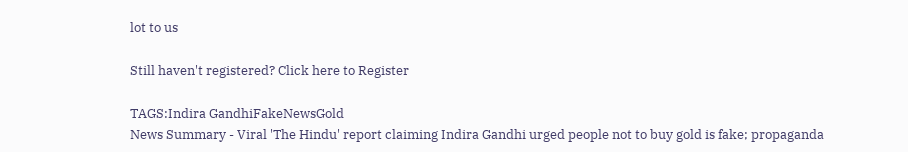lot to us

Still haven't registered? Click here to Register

TAGS:Indira GandhiFakeNewsGold
News Summary - Viral 'The Hindu' report claiming Indira Gandhi urged people not to buy gold is fake; propaganda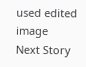used edited image
Next Story